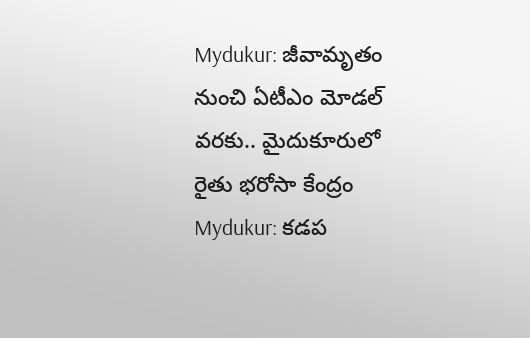Mydukur: జీవామృతం నుంచి ఏటీఎం మోడల్ వరకు.. మైదుకూరులో రైతు భరోసా కేంద్రం
Mydukur: కడప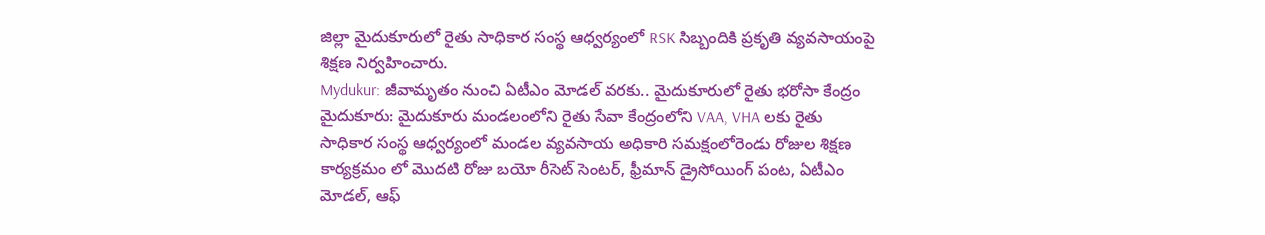జిల్లా మైదుకూరులో రైతు సాధికార సంస్థ ఆధ్వర్యంలో RSK సిబ్బందికి ప్రకృతి వ్యవసాయంపై శిక్షణ నిర్వహించారు.
Mydukur: జీవామృతం నుంచి ఏటీఎం మోడల్ వరకు.. మైదుకూరులో రైతు భరోసా కేంద్రం
మైదుకూరు: మైదుకూరు మండలంలోని రైతు సేవా కేంద్రంలోని VAA, VHA లకు రైతు సాధికార సంస్థ ఆధ్వర్యంలో మండల వ్యవసాయ అధికారి సమక్షంలోరెండు రోజుల శిక్షణ కార్యక్రమం లో మొదటి రోజు బయో రీసెట్ సెంటర్, ఫ్రీమాన్ డ్రైసోయింగ్ పంట, ఏటీఎం మోడల్, ఆఫ్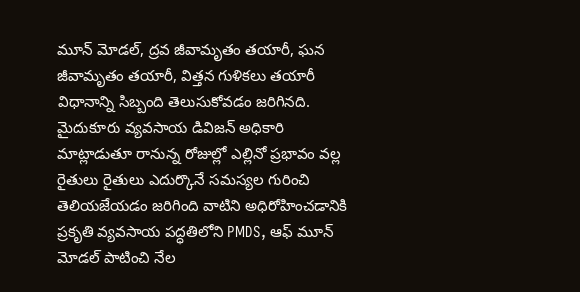మూన్ మోడల్, ద్రవ జీవామృతం తయారీ, ఘన జీవామృతం తయారీ, విత్తన గుళికలు తయారీ విధానాన్ని సిబ్బంది తెలుసుకోవడం జరిగినది. మైదుకూరు వ్యవసాయ డివిజన్ అధికారి మాట్లాడుతూ రానున్న రోజుల్లో ఎల్లినో ప్రభావం వల్ల రైతులు రైతులు ఎదుర్కొనే సమస్యల గురించి తెలియజేయడం జరిగింది వాటిని అధిరోహించడానికి ప్రకృతి వ్యవసాయ పద్ధతిలోని PMDS, ఆఫ్ మూన్ మోడల్ పాటించి నేల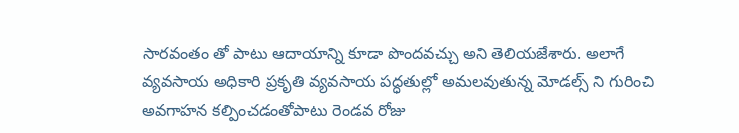సారవంతం తో పాటు ఆదాయాన్ని కూడా పొందవచ్చు అని తెలియజేశారు. అలాగే వ్యవసాయ అధికారి ప్రకృతి వ్యవసాయ పద్ధతుల్లో అమలవుతున్న మోడల్స్ ని గురించి అవగాహన కల్పించడంతోపాటు రెండవ రోజు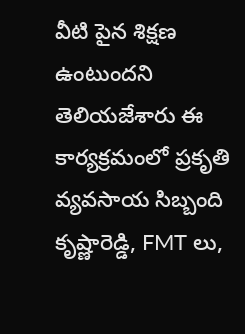వీటి పైన శిక్షణ ఉంటుందని తెలియజేశారు ఈ కార్యక్రమంలో ప్రకృతి వ్యవసాయ సిబ్బంది కృష్ణారెడ్డి, FMT లు,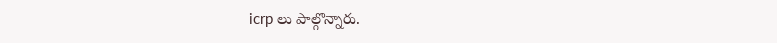icrp లు పాల్గొన్నారు.